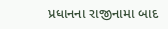પ્રધાનના રાજીનામા બાદ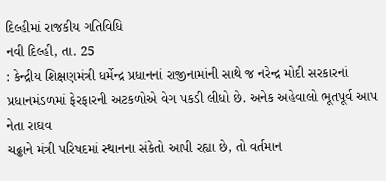દિલ્હીમાં રાજકીય ગતિવિધિ
નવી દિલ્હી, તા. 25
: કેન્દ્રીય શિક્ષણમંત્રી ધર્મેન્દ્ર પ્રધાનનાં રાજીનામાંની સાથે જ નરેન્દ્ર મોદી સરકારનાં
પ્રધાનમંડળમાં ફેરફારની અટકળોએ વેગ પકડી લીધો છે. અનેક અહેવાલો ભૂતપૂર્વ આપ નેતા રાઘવ
ચઢ્ઢાને મંત્રી પરિષદમાં સ્થાનના સંકેતો આપી રહ્યા છે, તો વર્તમાન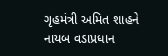ગૃહમંત્રી અમિત શાહને
નાયબ વડાપ્રધાન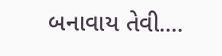બનાવાય તેવી....